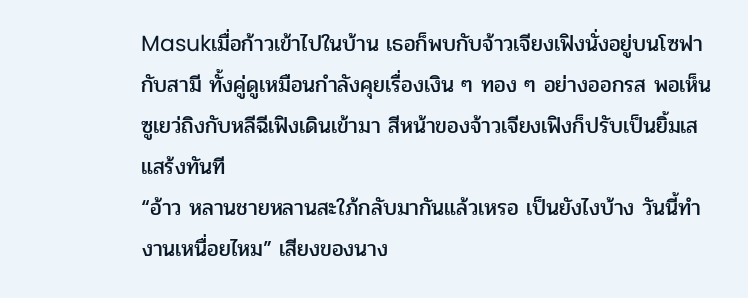Masukเมื่อก้าวเข้าไปในบ้าน เธอก็พบกับจ้าวเจียงเฟิงนั่งอยู่บนโซฟากับสามี ทั้งคู่ดูเหมือนกำลังคุยเรื่องเงิน ๆ ทอง ๆ อย่างออกรส พอเห็นซูเยว่ถิงกับหลีฉีเฟิงเดินเข้ามา สีหน้าของจ้าวเจียงเฟิงก็ปรับเป็นยิ้มเสแสร้งทันที
“อ้าว หลานชายหลานสะใภ้กลับมากันแล้วเหรอ เป็นยังไงบ้าง วันนี้ทำงานเหนื่อยไหม” เสียงของนาง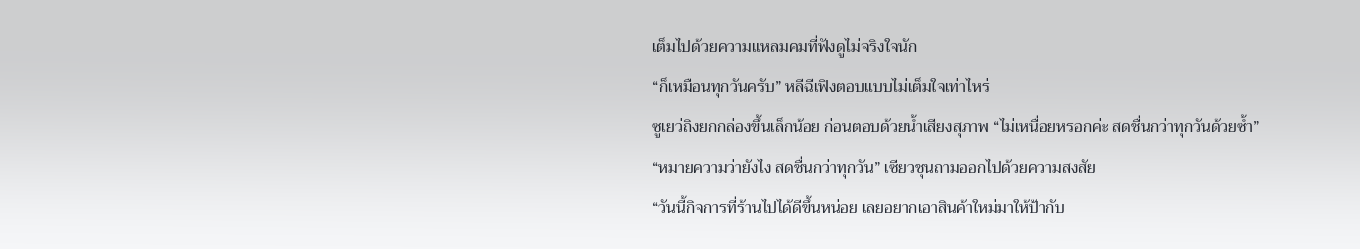เต็มไปด้วยความแหลมคมที่ฟังดูไม่จริงใจนัก
“ก็เหมือนทุกวันครับ” หลีฉีเฟิงตอบแบบไม่เต็มใจเท่าไหร่
ซูเยว่ถิงยกกล่องขึ้นเล็กน้อย ก่อนตอบด้วยน้ำเสียงสุภาพ “ไม่เหนื่อยหรอกค่ะ สดชื่นกว่าทุกวันด้วยซ้ำ”
“หมายความว่ายังไง สดชื่นกว่าทุกวัน” เซียวชุนถามออกไปด้วยความสงสัย
“วันนี้กิจการที่ร้านไปได้ดีขึ้นหน่อย เลยอยากเอาสินค้าใหม่มาให้ป้ากับ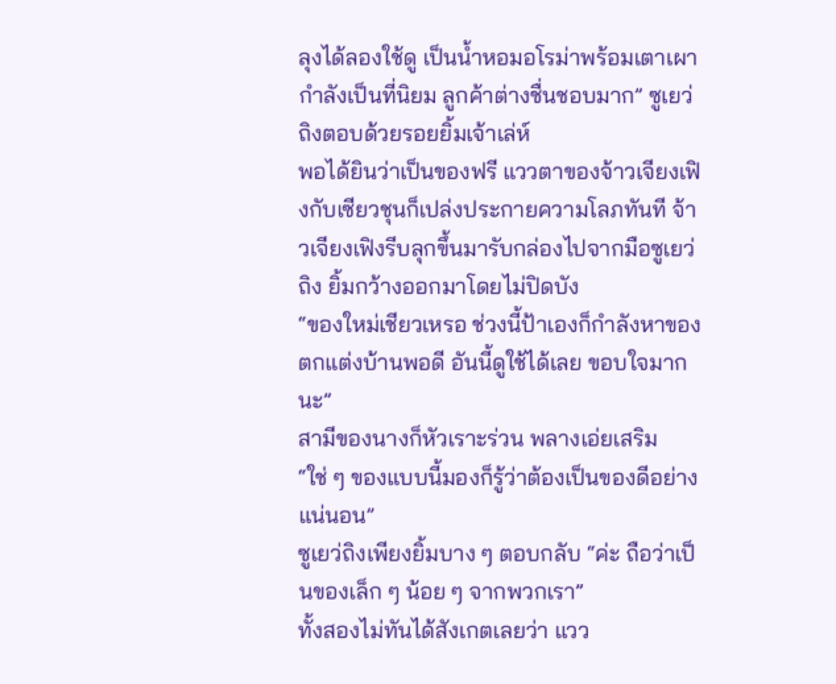ลุงได้ลองใช้ดู เป็นน้ำหอมอโรม่าพร้อมเตาเผา กำลังเป็นที่นิยม ลูกค้าต่างชื่นชอบมาก” ซูเยว่ถิงตอบด้วยรอยยิ้มเจ้าเล่ห์
พอได้ยินว่าเป็นของฟรี แววตาของจ้าวเจียงเฟิงกับเซียวชุนก็เปล่งประกายความโลภทันที จ้าวเจียงเฟิงรีบลุกขึ้นมารับกล่องไปจากมือซูเยว่ถิง ยิ้มกว้างออกมาโดยไม่ปิดบัง
“ของใหม่เชียวเหรอ ช่วงนี้ป้าเองก็กำลังหาของตกแต่งบ้านพอดี อันนี้ดูใช้ได้เลย ขอบใจมากนะ”
สามีของนางก็หัวเราะร่วน พลางเอ่ยเสริม “ใช่ ๆ ของแบบนี้มองก็รู้ว่าต้องเป็นของดีอย่างแน่นอน”
ซูเยว่ถิงเพียงยิ้มบาง ๆ ตอบกลับ “ค่ะ ถือว่าเป็นของเล็ก ๆ น้อย ๆ จากพวกเรา”
ทั้งสองไม่ทันได้สังเกตเลยว่า แวว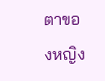ตาของหญิง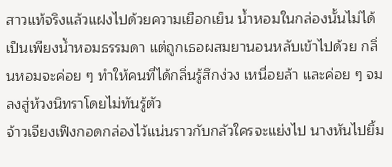สาวแท้จริงแล้วแฝงไปด้วยความเยือกเย็น น้ำหอมในกล่องนั้นไม่ได้เป็นเพียงน้ำหอมธรรมดา แต่ถูกเธอผสมยานอนหลับเข้าไปด้วย กลิ่นหอมจะค่อย ๆ ทำให้คนที่ได้กลิ่นรู้สึกง่วง เหนื่อยล้า และค่อย ๆ จมลงสู่ห้วงนิทราโดยไม่ทันรู้ตัว
จ้าวเจียงเฟิงกอดกล่องไว้แน่นราวกับกลัวใครจะแย่งไป นางหันไปยิ้ม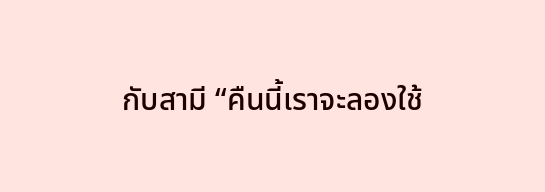กับสามี “คืนนี้เราจะลองใช้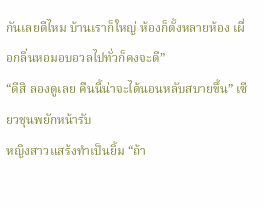กันเลยดีไหม บ้านเราก็ใหญ่ ห้องก็ตั้งหลายห้อง เผื่อกลิ่นหอมอบอวลไปทั่วก็คงจะดี”
“ดีสิ ลองดูเลย คืนนี้น่าจะได้นอนหลับสบายขึ้น” เซียวชุนพยักหน้ารับ
หญิงสาวแสร้งทำเป็นยิ้ม “ถ้า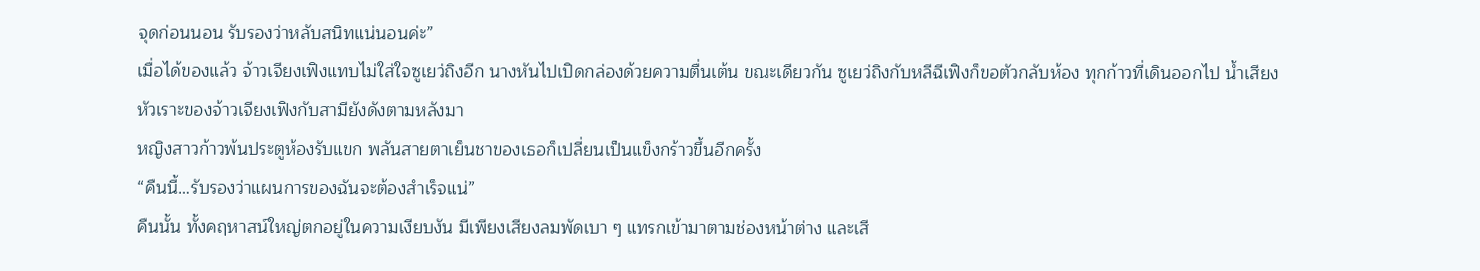จุดก่อนนอน รับรองว่าหลับสนิทแน่นอนค่ะ”
เมื่อได้ของแล้ว จ้าวเจียงเฟิงแทบไม่ใส่ใจซูเยว่ถิงอีก นางหันไปเปิดกล่องด้วยความตื่นเต้น ขณะเดียวกัน ซูเยว่ถิงกับหลีฉีเฟิงก็ขอตัวกลับห้อง ทุกก้าวที่เดินออกไป น้ำเสียงหัวเราะของจ้าวเจียงเฟิงกับสามียังดังตามหลังมา
หญิงสาวก้าวพ้นประตูห้องรับแขก พลันสายตาเย็นชาของเธอก็เปลี่ยนเป็นแข็งกร้าวขึ้นอีกครั้ง
“คืนนี้…รับรองว่าแผนการของฉันจะต้องสำเร็จแน่”
คืนนั้น ทั้งคฤหาสน์ใหญ่ตกอยู่ในความเงียบงัน มีเพียงเสียงลมพัดเบา ๆ แทรกเข้ามาตามช่องหน้าต่าง และเสี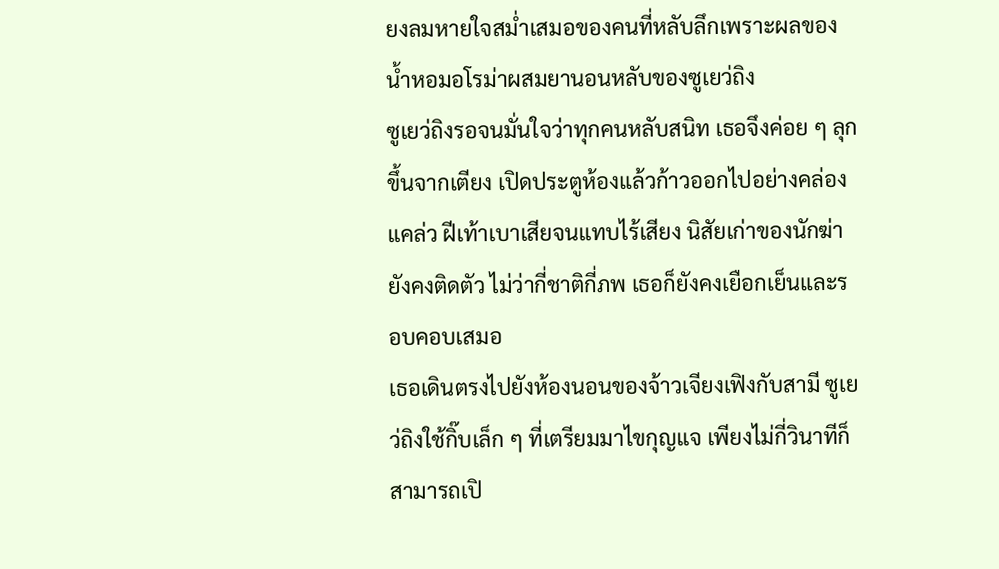ยงลมหายใจสม่ำเสมอของคนที่หลับลึกเพราะผลของน้ำหอมอโรม่าผสมยานอนหลับของซูเยว่ถิง
ซูเยว่ถิงรอจนมั่นใจว่าทุกคนหลับสนิท เธอจึงค่อย ๆ ลุกขึ้นจากเตียง เปิดประตูห้องแล้วก้าวออกไปอย่างคล่องแคล่ว ฝีเท้าเบาเสียจนแทบไร้เสียง นิสัยเก่าของนักฆ่ายังคงติดตัว ไม่ว่ากี่ชาติกี่ภพ เธอก็ยังคงเยือกเย็นและรอบคอบเสมอ
เธอเดินตรงไปยังห้องนอนของจ้าวเจียงเฟิงกับสามี ซูเยว่ถิงใช้กิ๊บเล็ก ๆ ที่เตรียมมาไขกุญแจ เพียงไม่กี่วินาทีก็สามารถเปิ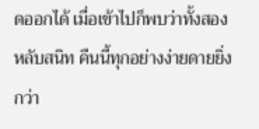ดออกได้ เมื่อเข้าไปก็พบว่าทั้งสองหลับสนิท คืนนี้ทุกอย่างง่ายดายยิ่งกว่า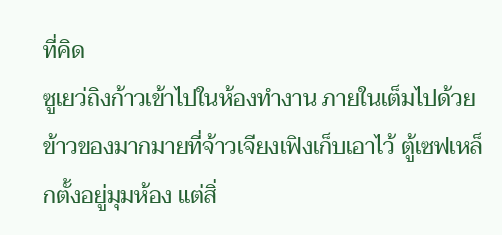ที่คิด
ซูเยว่ถิงก้าวเข้าไปในห้องทำงาน ภายในเต็มไปด้วยข้าวของมากมายที่จ้าวเจียงเฟิงเก็บเอาไว้ ตู้เซฟเหล็กตั้งอยู่มุมห้อง แต่สิ่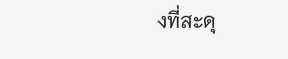งที่สะดุ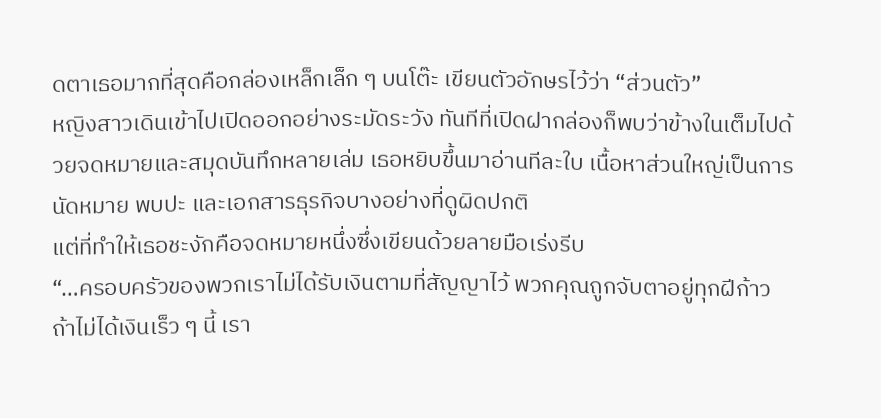ดตาเธอมากที่สุดคือกล่องเหล็กเล็ก ๆ บนโต๊ะ เขียนตัวอักษรไว้ว่า “ส่วนตัว”
หญิงสาวเดินเข้าไปเปิดออกอย่างระมัดระวัง ทันทีที่เปิดฝากล่องก็พบว่าข้างในเต็มไปด้วยจดหมายและสมุดบันทึกหลายเล่ม เธอหยิบขึ้นมาอ่านทีละใบ เนื้อหาส่วนใหญ่เป็นการนัดหมาย พบปะ และเอกสารธุรกิจบางอย่างที่ดูผิดปกติ
แต่ที่ทำให้เธอชะงักคือจดหมายหนึ่งซึ่งเขียนด้วยลายมือเร่งรีบ
“…ครอบครัวของพวกเราไม่ได้รับเงินตามที่สัญญาไว้ พวกคุณถูกจับตาอยู่ทุกฝีก้าว ถ้าไม่ได้เงินเร็ว ๆ นี้ เรา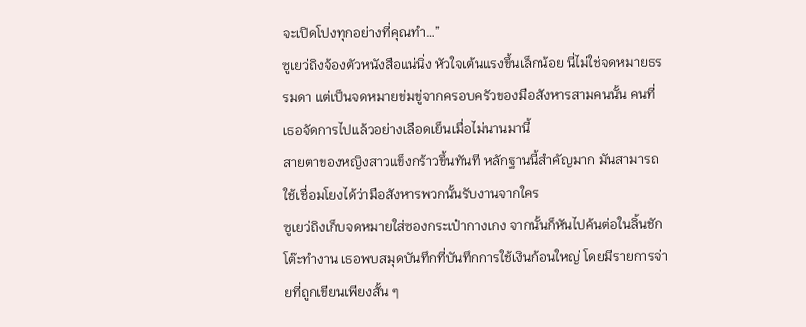จะเปิดโปงทุกอย่างที่คุณทำ…”
ซูเยว่ถิงจ้องตัวหนังสือแน่นิ่ง หัวใจเต้นแรงขึ้นเล็กน้อย นี่ไม่ใช่จดหมายธรรมดา แต่เป็นจดหมายข่มขู่จากครอบครัวของมือสังหารสามคนนั้น คนที่เธอจัดการไปแล้วอย่างเลือดเย็นเมื่อไม่นานมานี้
สายตาของหญิงสาวแข็งกร้าวขึ้นทันที หลักฐานนี้สำคัญมาก มันสามารถใช้เชื่อมโยงได้ว่ามือสังหารพวกนั้นรับงานจากใคร
ซูเยว่ถิงเก็บจดหมายใส่ซองกระเป๋ากางเกง จากนั้นก็หันไปค้นต่อในลิ้นชักโต๊ะทำงาน เธอพบสมุดบันทึกที่บันทึกการใช้เงินก้อนใหญ่ โดยมีรายการจ่ายที่ถูกเขียนเพียงสั้น ๆ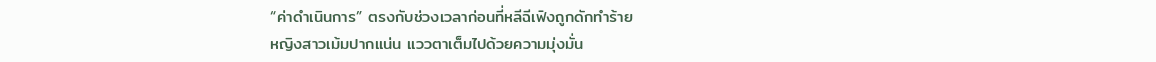“ค่าดำเนินการ” ตรงกับช่วงเวลาก่อนที่หลีฉีเฟิงถูกดักทำร้าย
หญิงสาวเม้มปากแน่น แววตาเต็มไปด้วยความมุ่งมั่น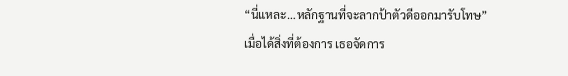“นี่แหละ…หลักฐานที่จะลากป้าตัวดีออกมารับโทษ”
เมื่อได้สิ่งที่ต้องการ เธอจัดการ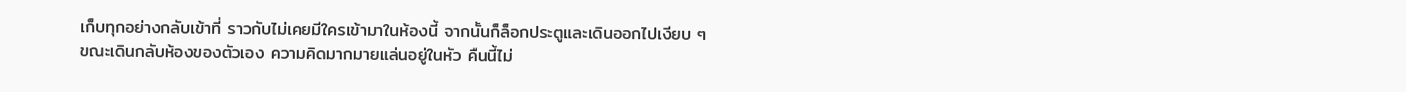เก็บทุกอย่างกลับเข้าที่ ราวกับไม่เคยมีใครเข้ามาในห้องนี้ จากนั้นก็ล็อกประตูและเดินออกไปเงียบ ๆ
ขณะเดินกลับห้องของตัวเอง ความคิดมากมายแล่นอยู่ในหัว คืนนี้ไม่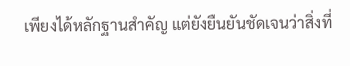เพียงได้หลักฐานสำคัญ แต่ยังยืนยันชัดเจนว่าสิ่งที่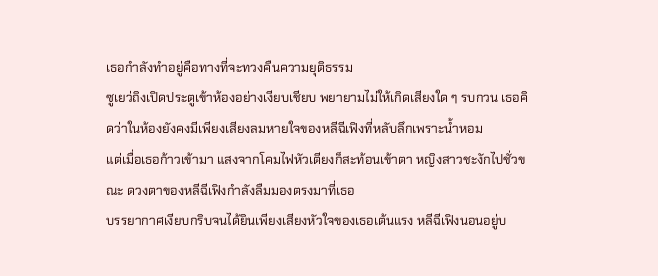เธอกำลังทำอยู่คือทางที่จะทวงคืนความยุติธรรม
ซูเยว่ถิงเปิดประตูเข้าห้องอย่างเงียบเชียบ พยายามไม่ให้เกิดเสียงใด ๆ รบกวน เธอคิดว่าในห้องยังคงมีเพียงเสียงลมหายใจของหลีฉีเฟิงที่หลับลึกเพราะน้ำหอม
แต่เมื่อเธอก้าวเข้ามา แสงจากโคมไฟหัวเตียงก็สะท้อนเข้าตา หญิงสาวชะงักไปชั่วขณะ ดวงตาของหลีฉีเฟิงกำลังลืมมองตรงมาที่เธอ
บรรยากาศเงียบกริบจนได้ยินเพียงเสียงหัวใจของเธอเต้นแรง หลีฉีเฟิงนอนอยู่บ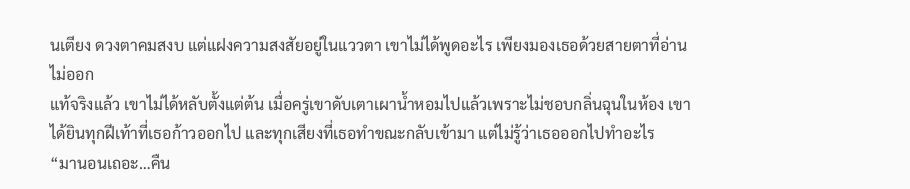นเตียง ดวงตาคมสงบ แต่แฝงความสงสัยอยู่ในแววตา เขาไม่ได้พูดอะไร เพียงมองเธอด้วยสายตาที่อ่านไม่ออก
แท้จริงแล้ว เขาไม่ได้หลับตั้งแต่ต้น เมื่อครู่เขาดับเตาเผาน้ำหอมไปแล้วเพราะไม่ชอบกลิ่นฉุนในห้อง เขาได้ยินทุกฝีเท้าที่เธอก้าวออกไป และทุกเสียงที่เธอทำขณะกลับเข้ามา แต่ไม่รู้ว่าเธอออกไปทำอะไร
“มานอนเถอะ…คืน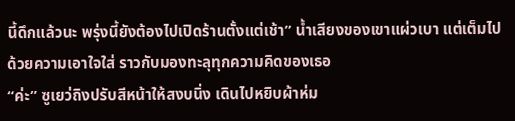นี้ดึกแล้วนะ พรุ่งนี้ยังต้องไปเปิดร้านตั้งแต่เช้า” น้ำเสียงของเขาแผ่วเบา แต่เต็มไปด้วยความเอาใจใส่ ราวกับมองทะลุทุกความคิดของเธอ
“ค่ะ” ซูเยว่ถิงปรับสีหน้าให้สงบนิ่ง เดินไปหยิบผ้าห่ม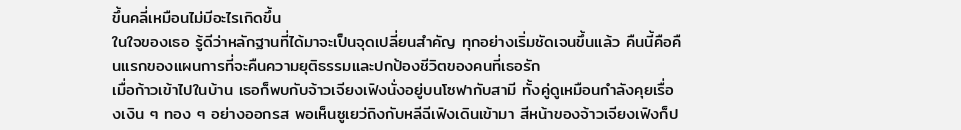ขึ้นคลี่เหมือนไม่มีอะไรเกิดขึ้น
ในใจของเธอ รู้ดีว่าหลักฐานที่ได้มาจะเป็นจุดเปลี่ยนสำคัญ ทุกอย่างเริ่มชัดเจนขึ้นแล้ว คืนนี้คือคืนแรกของแผนการที่จะคืนความยุติธรรมและปกป้องชีวิตของคนที่เธอรัก
เมื่อก้าวเข้าไปในบ้าน เธอก็พบกับจ้าวเจียงเฟิงนั่งอยู่บนโซฟากับสามี ทั้งคู่ดูเหมือนกำลังคุยเรื่องเงิน ๆ ทอง ๆ อย่างออกรส พอเห็นซูเยว่ถิงกับหลีฉีเฟิงเดินเข้ามา สีหน้าของจ้าวเจียงเฟิงก็ป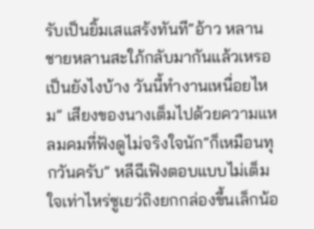รับเป็นยิ้มเสแสร้งทันที“อ้าว หลานชายหลานสะใภ้กลับมากันแล้วเหรอ เป็นยังไงบ้าง วันนี้ทำงานเหนื่อยไหม” เสียงของนางเต็มไปด้วยความแหลมคมที่ฟังดูไม่จริงใจนัก“ก็เหมือนทุกวันครับ” หลีฉีเฟิงตอบแบบไม่เต็มใจเท่าไหร่ซูเยว่ถิงยกกล่องขึ้นเล็กน้อ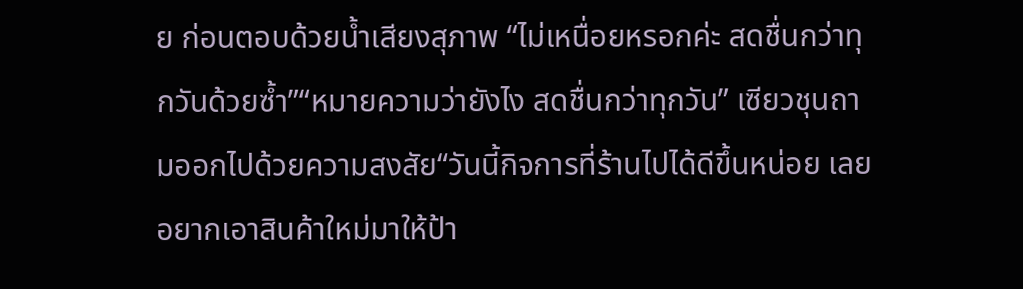ย ก่อนตอบด้วยน้ำเสียงสุภาพ “ไม่เหนื่อยหรอกค่ะ สดชื่นกว่าทุกวันด้วยซ้ำ”“หมายความว่ายังไง สดชื่นกว่าทุกวัน” เซียวชุนถามออกไปด้วยความสงสัย“วันนี้กิจการที่ร้านไปได้ดีขึ้นหน่อย เลยอยากเอาสินค้าใหม่มาให้ป้า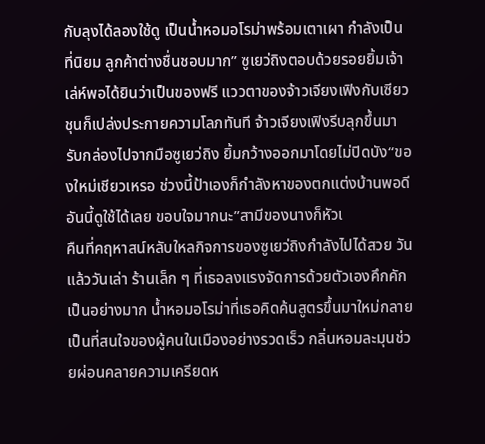กับลุงได้ลองใช้ดู เป็นน้ำหอมอโรม่าพร้อมเตาเผา กำลังเป็นที่นิยม ลูกค้าต่างชื่นชอบมาก” ซูเยว่ถิงตอบด้วยรอยยิ้มเจ้าเล่ห์พอได้ยินว่าเป็นของฟรี แววตาของจ้าวเจียงเฟิงกับเซียวชุนก็เปล่งประกายความโลภทันที จ้าวเจียงเฟิงรีบลุกขึ้นมารับกล่องไปจากมือซูเยว่ถิง ยิ้มกว้างออกมาโดยไม่ปิดบัง“ของใหม่เชียวเหรอ ช่วงนี้ป้าเองก็กำลังหาของตกแต่งบ้านพอดี อันนี้ดูใช้ได้เลย ขอบใจมากนะ”สามีของนางก็หัวเ
คืนที่คฤหาสน์หลับใหลกิจการของซูเยว่ถิงกำลังไปได้สวย วันแล้ววันเล่า ร้านเล็ก ๆ ที่เธอลงแรงจัดการด้วยตัวเองคึกคักเป็นอย่างมาก น้ำหอมอโรม่าที่เธอคิดค้นสูตรขึ้นมาใหม่กลายเป็นที่สนใจของผู้คนในเมืองอย่างรวดเร็ว กลิ่นหอมละมุนช่วยผ่อนคลายความเครียดห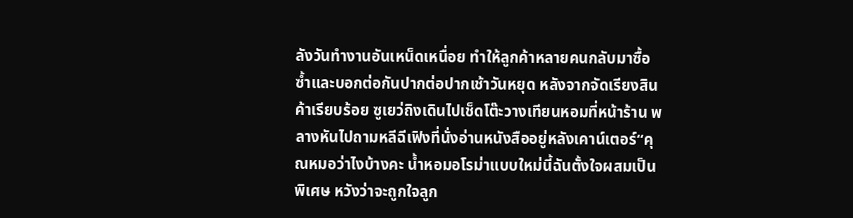ลังวันทำงานอันเหน็ดเหนื่อย ทำให้ลูกค้าหลายคนกลับมาซื้อซ้ำและบอกต่อกันปากต่อปากเช้าวันหยุด หลังจากจัดเรียงสินค้าเรียบร้อย ซูเยว่ถิงเดินไปเช็ดโต๊ะวางเทียนหอมที่หน้าร้าน พลางหันไปถามหลีฉีเฟิงที่นั่งอ่านหนังสืออยู่หลังเคาน์เตอร์“คุณหมอว่าไงบ้างคะ น้ำหอมอโรม่าแบบใหม่นี้ฉันตั้งใจผสมเป็นพิเศษ หวังว่าจะถูกใจลูก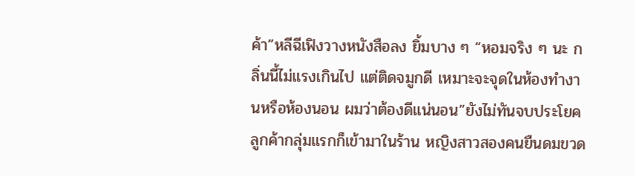ค้า”หลีฉีเฟิงวางหนังสือลง ยิ้มบาง ๆ “หอมจริง ๆ นะ กลิ่นนี้ไม่แรงเกินไป แต่ติดจมูกดี เหมาะจะจุดในห้องทำงานหรือห้องนอน ผมว่าต้องดีแน่นอน”ยังไม่ทันจบประโยค ลูกค้ากลุ่มแรกก็เข้ามาในร้าน หญิงสาวสองคนยืนดมขวด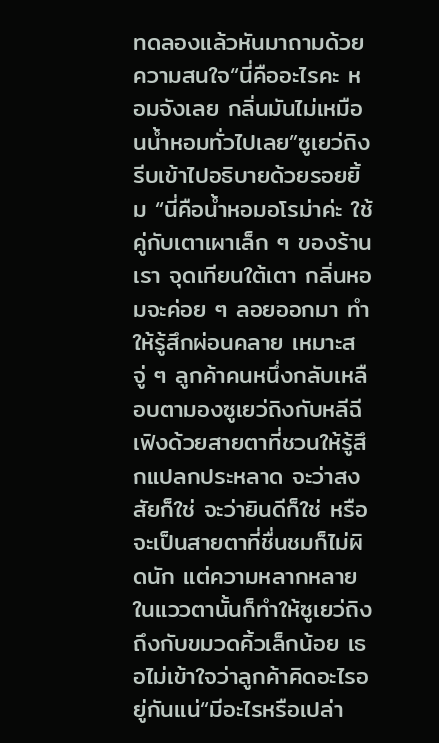ทดลองแล้วหันมาถามด้วยความสนใจ“นี่คืออะไรคะ หอมจังเลย กลิ่นมันไม่เหมือนน้ำหอมทั่วไปเลย”ซูเยว่ถิงรีบเข้าไปอธิบายด้วยรอยยิ้ม “นี่คือน้ำหอมอโรม่าค่ะ ใช้คู่กับเตาเผาเล็ก ๆ ของร้านเรา จุดเทียนใต้เตา กลิ่นหอมจะค่อย ๆ ลอยออกมา ทำให้รู้สึกผ่อนคลาย เหมาะส
จู่ ๆ ลูกค้าคนหนึ่งกลับเหลือบตามองซูเยว่ถิงกับหลีฉีเฟิงด้วยสายตาที่ชวนให้รู้สึกแปลกประหลาด จะว่าสงสัยก็ใช่ จะว่ายินดีก็ใช่ หรือจะเป็นสายตาที่ชื่นชมก็ไม่ผิดนัก แต่ความหลากหลายในแววตานั้นก็ทำให้ซูเยว่ถิงถึงกับขมวดคิ้วเล็กน้อย เธอไม่เข้าใจว่าลูกค้าคิดอะไรอยู่กันแน่“มีอะไรหรือเปล่า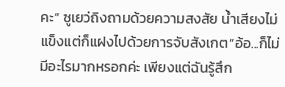คะ” ซูเยว่ถิงถามด้วยความสงสัย น้ำเสียงไม่แข็งแต่ก็แฝงไปด้วยการจับสังเกต“อ้อ...ก็ไม่มีอะไรมากหรอกค่ะ เพียงแต่ฉันรู้สึก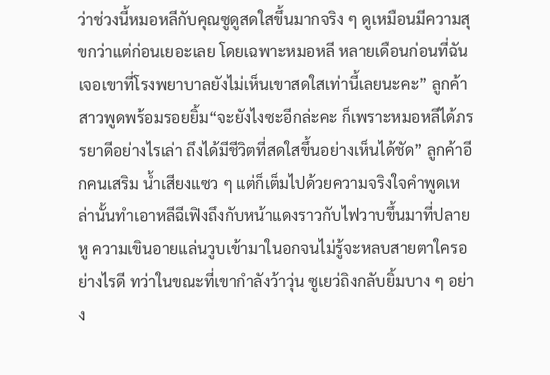ว่าช่วงนี้หมอหลีกับคุณซูดูสดใสขึ้นมากจริง ๆ ดูเหมือนมีความสุขกว่าแต่ก่อนเยอะเลย โดยเฉพาะหมอหลี หลายเดือนก่อนที่ฉันเจอเขาที่โรงพยาบาลยังไม่เห็นเขาสดใสเท่านี้เลยนะคะ” ลูกค้าสาวพูดพร้อมรอยยิ้ม“จะยังไงซะอีกล่ะคะ ก็เพราะหมอหลีได้ภรรยาดีอย่างไรเล่า ถึงได้มีชีวิตที่สดใสขึ้นอย่างเห็นได้ชัด” ลูกค้าอีกคนเสริม น้ำเสียงแซว ๆ แต่ก็เต็มไปด้วยความจริงใจคำพูดเหล่านั้นทำเอาหลีฉีเฟิงถึงกับหน้าแดงราวกับไฟวาบขึ้นมาที่ปลายหู ความเขินอายแล่นวูบเข้ามาในอกจนไม่รู้จะหลบสายตาใครอย่างไรดี ทว่าในขณะที่เขากำลังว้าวุ่น ซูเยว่ถิงกลับยิ้มบาง ๆ อย่าง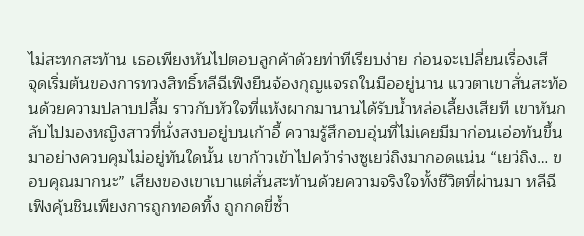ไม่สะทกสะท้าน เธอเพียงหันไปตอบลูกค้าด้วยท่าทีเรียบง่าย ก่อนจะเปลี่ยนเรื่องเสี
จุดเริ่มต้นของการทวงสิทธิ์หลีฉีเฟิงยืนจ้องกุญแจรถในมืออยู่นาน แววตาเขาสั่นสะท้อนด้วยความปลาบปลื้ม ราวกับหัวใจที่แห้งผากมานานได้รับน้ำหล่อเลี้ยงเสียที เขาหันกลับไปมองหญิงสาวที่นั่งสงบอยู่บนเก้าอี้ ความรู้สึกอบอุ่นที่ไม่เคยมีมาก่อนเอ่อท้นขึ้นมาอย่างควบคุมไม่อยู่ทันใดนั้น เขาก้าวเข้าไปคว้าร่างซูเยว่ถิงมากอดแน่น “เยว่ถิง… ขอบคุณมากนะ” เสียงของเขาเบาแต่สั่นสะท้านด้วยความจริงใจทั้งชีวิตที่ผ่านมา หลีฉีเฟิงคุ้นชินเพียงการถูกทอดทิ้ง ถูกกดขี่ซ้ำ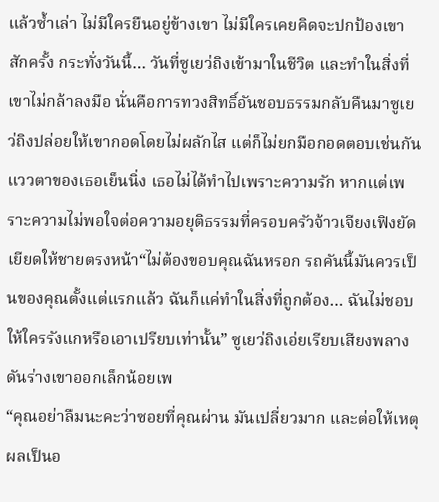แล้วซ้ำเล่า ไม่มีใครยืนอยู่ข้างเขา ไม่มีใครเคยคิดจะปกป้องเขาสักครั้ง กระทั่งวันนี้… วันที่ซูเยว่ถิงเข้ามาในชีวิต และทำในสิ่งที่เขาไม่กล้าลงมือ นั่นคือการทวงสิทธิ์อันชอบธรรมกลับคืนมาซูเยว่ถิงปล่อยให้เขากอดโดยไม่ผลักไส แต่ก็ไม่ยกมือกอดตอบเช่นกัน แววตาของเธอเย็นนิ่ง เธอไม่ได้ทำไปเพราะความรัก หากแต่เพราะความไม่พอใจต่อความอยุติธรรมที่ครอบครัวจ้าวเจียงเฟิงยัดเยียดให้ชายตรงหน้า“ไม่ต้องขอบคุณฉันหรอก รถคันนี้มันควรเป็นของคุณตั้งแต่แรกแล้ว ฉันก็แค่ทำในสิ่งที่ถูกต้อง… ฉันไม่ชอบให้ใครรังแกหรือเอาเปรียบเท่านั้น” ซูเยว่ถิงเอ่ยเรียบเสียงพลางดันร่างเขาออกเล็กน้อยเพ
“คุณอย่าลืมนะคะว่าซอยที่คุณผ่าน มันเปลี่ยวมาก และต่อให้เหตุผลเป็นอ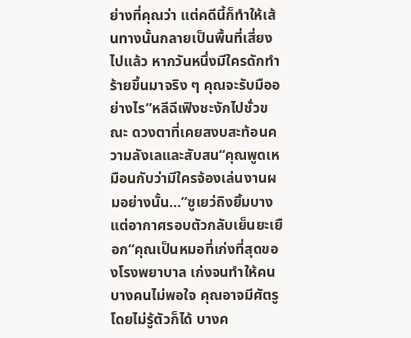ย่างที่คุณว่า แต่คดีนี้ก็ทำให้เส้นทางนั้นกลายเป็นพื้นที่เสี่ยงไปแล้ว หากวันหนึ่งมีใครดักทำร้ายขึ้นมาจริง ๆ คุณจะรับมืออย่างไร”หลีฉีเฟิงชะงักไปชั่วขณะ ดวงตาที่เคยสงบสะท้อนความลังเลและสับสน“คุณพูดเหมือนกับว่ามีใครจ้องเล่นงานผมอย่างนั้น…”ซูเยว่ถิงยิ้มบาง แต่อากาศรอบตัวกลับเย็นยะเยือก“คุณเป็นหมอที่เก่งที่สุดของโรงพยาบาล เก่งจนทำให้คนบางคนไม่พอใจ คุณอาจมีศัตรูโดยไม่รู้ตัวก็ได้ บางค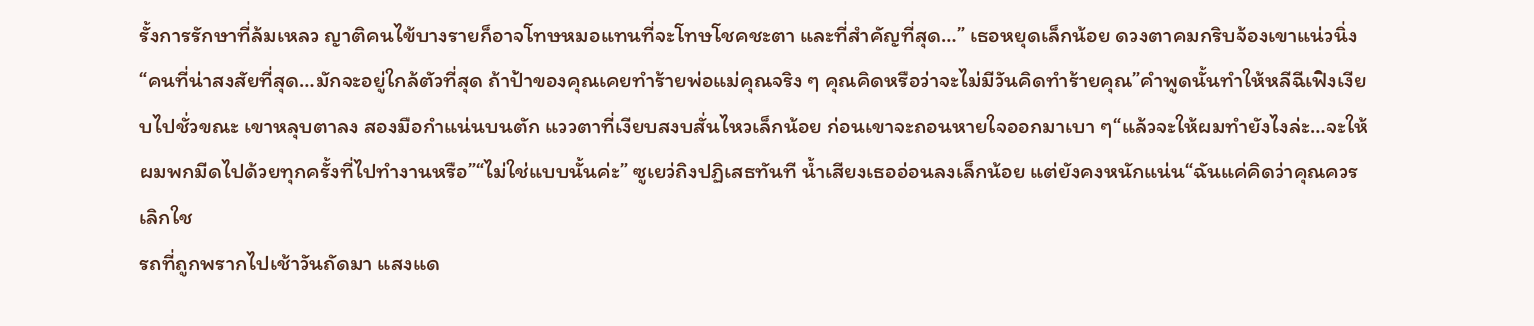รั้งการรักษาที่ล้มเหลว ญาติคนไข้บางรายก็อาจโทษหมอแทนที่จะโทษโชคชะตา และที่สำคัญที่สุด…” เธอหยุดเล็กน้อย ดวงตาคมกริบจ้องเขาแน่วนิ่ง “คนที่น่าสงสัยที่สุด…มักจะอยู่ใกล้ตัวที่สุด ถ้าป้าของคุณเคยทำร้ายพ่อแม่คุณจริง ๆ คุณคิดหรือว่าจะไม่มีวันคิดทำร้ายคุณ”คำพูดนั้นทำให้หลีฉีเฟิงเงียบไปชั่วขณะ เขาหลุบตาลง สองมือกำแน่นบนตัก แววตาที่เงียบสงบสั่นไหวเล็กน้อย ก่อนเขาจะถอนหายใจออกมาเบา ๆ“แล้วจะให้ผมทำยังไงล่ะ…จะให้ผมพกมีดไปด้วยทุกครั้งที่ไปทำงานหรือ”“ไม่ใช่แบบนั้นค่ะ” ซูเยว่ถิงปฏิเสธทันที น้ำเสียงเธออ่อนลงเล็กน้อย แต่ยังคงหนักแน่น“ฉันแค่คิดว่าคุณควรเลิกใช
รถที่ถูกพรากไปเช้าวันถัดมา แสงแด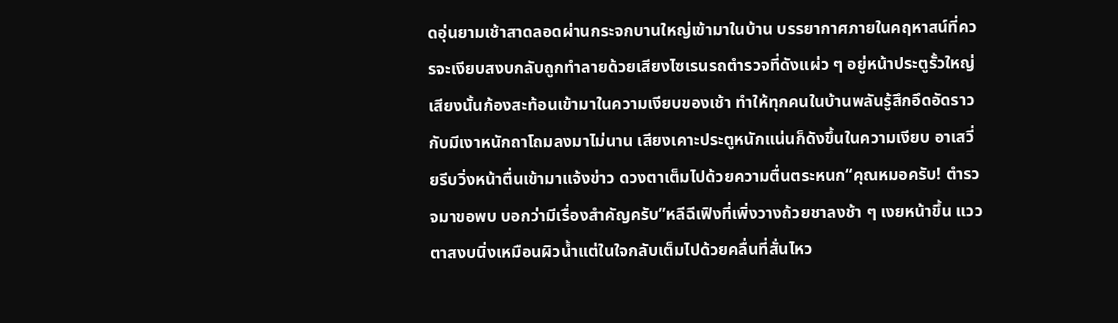ดอุ่นยามเช้าสาดลอดผ่านกระจกบานใหญ่เข้ามาในบ้าน บรรยากาศภายในคฤหาสน์ที่ควรจะเงียบสงบกลับถูกทำลายด้วยเสียงไซเรนรถตำรวจที่ดังแผ่ว ๆ อยู่หน้าประตูรั้วใหญ่ เสียงนั้นก้องสะท้อนเข้ามาในความเงียบของเช้า ทำให้ทุกคนในบ้านพลันรู้สึกอึดอัดราวกับมีเงาหนักถาโถมลงมาไม่นาน เสียงเคาะประตูหนักแน่นก็ดังขึ้นในความเงียบ อาเสวี่ยรีบวิ่งหน้าตื่นเข้ามาแจ้งข่าว ดวงตาเต็มไปด้วยความตื่นตระหนก“คุณหมอครับ! ตำรวจมาขอพบ บอกว่ามีเรื่องสำคัญครับ”หลีฉีเฟิงที่เพิ่งวางถ้วยชาลงช้า ๆ เงยหน้าขึ้น แววตาสงบนิ่งเหมือนผิวน้ำแต่ในใจกลับเต็มไปด้วยคลื่นที่สั่นไหว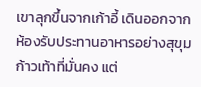เขาลุกขึ้นจากเก้าอี้ เดินออกจากห้องรับประทานอาหารอย่างสุขุม ก้าวเท้าที่มั่นคง แต่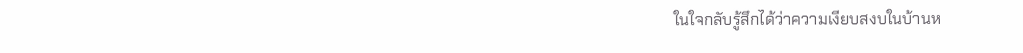ในใจกลับรู้สึกได้ว่าความเงียบสงบในบ้านห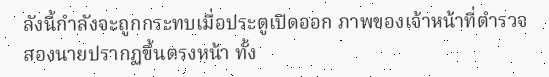ลังนี้กำลังจะถูกกระทบเมื่อประตูเปิดออก ภาพของเจ้าหน้าที่ตำรวจสองนายปรากฏขึ้นตรงหน้า ทั้ง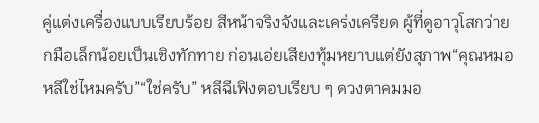คู่แต่งเครื่องแบบเรียบร้อย สีหน้าจริงจังและเคร่งเครียด ผู้ที่ดูอาวุโสกว่ายกมือเล็กน้อยเป็นเชิงทักทาย ก่อนเอ่ยเสียงทุ้มหยาบแต่ยังสุภาพ“คุณหมอหลีใช่ไหมครับ”“ใช่ครับ” หลีฉีเฟิงตอบเรียบ ๆ ดวงตาคมมอ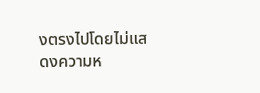งตรงไปโดยไม่แสดงความห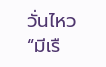วั่นไหว “มีเรื